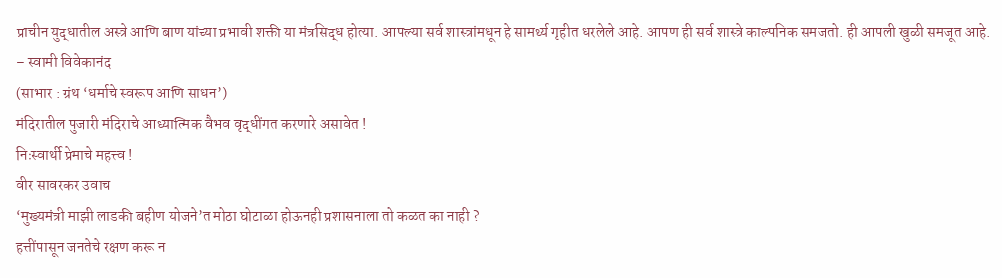प्राचीन युद्धातील अस्त्रे आणि बाण यांच्या प्रभावी शक्ती या मंत्रसिद्ध होत्या. आपल्या सर्व शास्त्रांमधून हे सामर्थ्य गृहीत धरलेले आहे. आपण ही सर्व शास्त्रे काल्पनिक समजतो. ही आपली खुळी समजूत आहे.
– स्वामी विवेकानंद
(साभार : ग्रंथ ‘धर्माचे स्वरूप आणि साधन’)
मंदिरातील पुजारी मंदिराचे आध्यात्मिक वैभव वृद्धींगत करणारे असावेत !
निःस्वार्थी प्रेमाचे महत्त्व !
वीर सावरकर उवाच
‘मुख्यमंत्री माझी लाडकी बहीण योजने’त मोठा घोटाळा होऊनही प्रशासनाला तो कळत का नाही ?
हत्तींपासून जनतेचे रक्षण करू न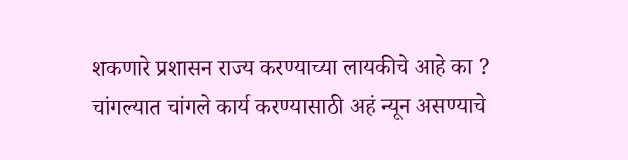शकणारे प्रशासन राज्य करण्याच्या लायकीचे आहे का ?
चांगल्यात चांगले कार्य करण्यासाठी अहं न्यून असण्याचे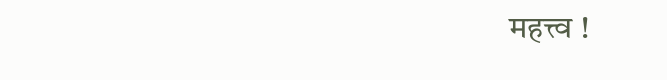महत्त्व !